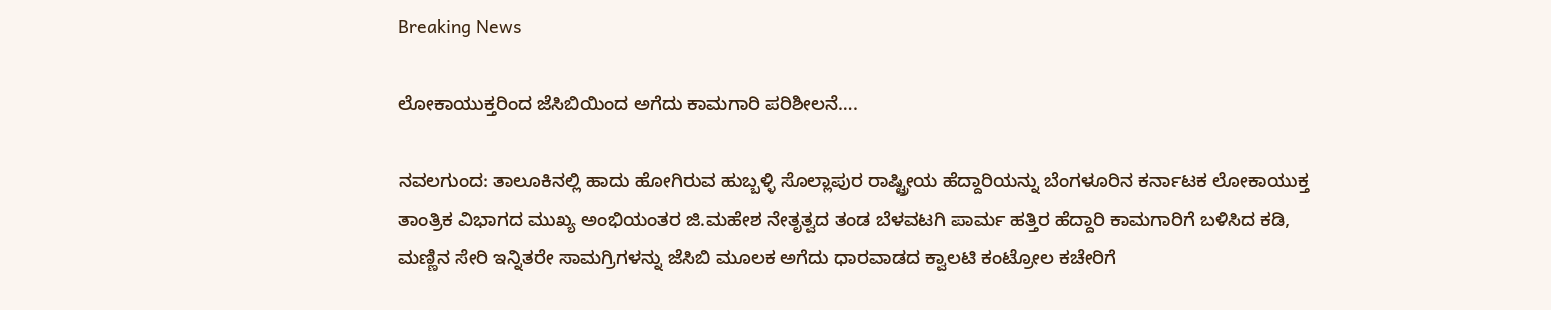Breaking News

ಲೋಕಾಯುಕ್ತರಿಂದ ಜೆಸಿಬಿಯಿಂದ ಅಗೆದು ಕಾಮಗಾರಿ ಪರಿಶೀಲನೆ….

ನವಲಗುಂದ: ತಾಲೂಕಿನಲ್ಲಿ ಹಾದು ಹೋಗಿರುವ ಹುಬ್ಬಳ್ಳಿ ಸೊಲ್ಲಾಪುರ ರಾಷ್ಟ್ರೀಯ ಹೆದ್ದಾರಿಯನ್ನು ಬೆಂಗಳೂರಿನ ಕರ್ನಾಟಕ ಲೋಕಾಯುಕ್ತ ತಾಂತ್ರಿಕ ವಿಭಾಗದ ಮುಖ್ಯ ಅಂಭಿಯಂತರ ಜಿ.ಮಹೇಶ ನೇತೃತ್ವದ ತಂಡ ಬೆಳವಟಗಿ ಪಾರ್ಮ ಹತ್ತಿರ ಹೆದ್ದಾರಿ ಕಾಮಗಾರಿಗೆ ಬಳಿಸಿದ ಕಡಿ, ಮಣ್ಣಿನ ಸೇರಿ ಇನ್ನಿತರೇ ಸಾಮಗ್ರಿಗಳನ್ನು ಜೆಸಿಬಿ ಮೂಲಕ ಅಗೆದು ಧಾರವಾಡದ ಕ್ವಾಲಟಿ ಕಂಟ್ರೋಲ ಕಚೇರಿಗೆ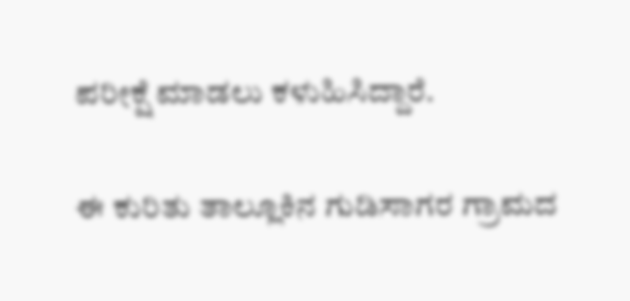ಪರೀಕ್ಷೆ ಮಾಡಲು ಕಳುಹಿಸಿದ್ದಾರೆ.

ಈ ಕುರಿತು ತಾಲ್ಲೂಕಿನ ಗುಡಿಸಾಗರ ಗ್ರಾಮದ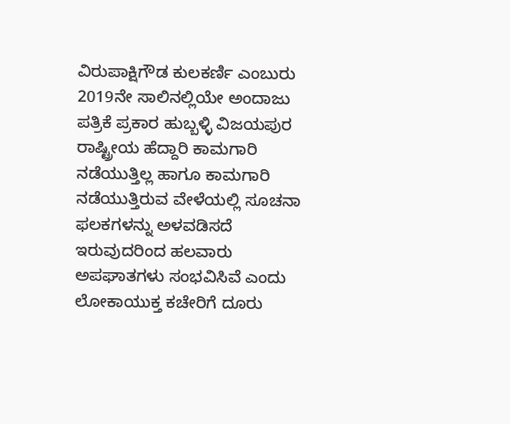ವಿರುಪಾಕ್ಷಿಗೌಡ ಕುಲಕರ್ಣಿ ಎಂಬುರು 2019ನೇ ಸಾಲಿನಲ್ಲಿಯೇ ಅಂದಾಜು ಪತ್ರಿಕೆ ಪ್ರಕಾರ ಹುಬ್ಬಳ್ಳಿ ವಿಜಯಪುರ ರಾಷ್ಟ್ರೀಯ ಹೆದ್ದಾರಿ ಕಾಮಗಾರಿ ನಡೆಯುತ್ತಿಲ್ಲ ಹಾಗೂ ಕಾಮಗಾರಿ ನಡೆಯುತ್ತಿರುವ ವೇಳೆಯಲ್ಲಿ ಸೂಚನಾ ಫಲಕಗಳನ್ನು ಅಳವಡಿಸದೆ ಇರುವುದರಿಂದ ಹಲವಾರು ಅಪಘಾತಗಳು ಸಂಭವಿಸಿವೆ ಎಂದು ಲೋಕಾಯುಕ್ತ ಕಚೇರಿಗೆ ದೂರು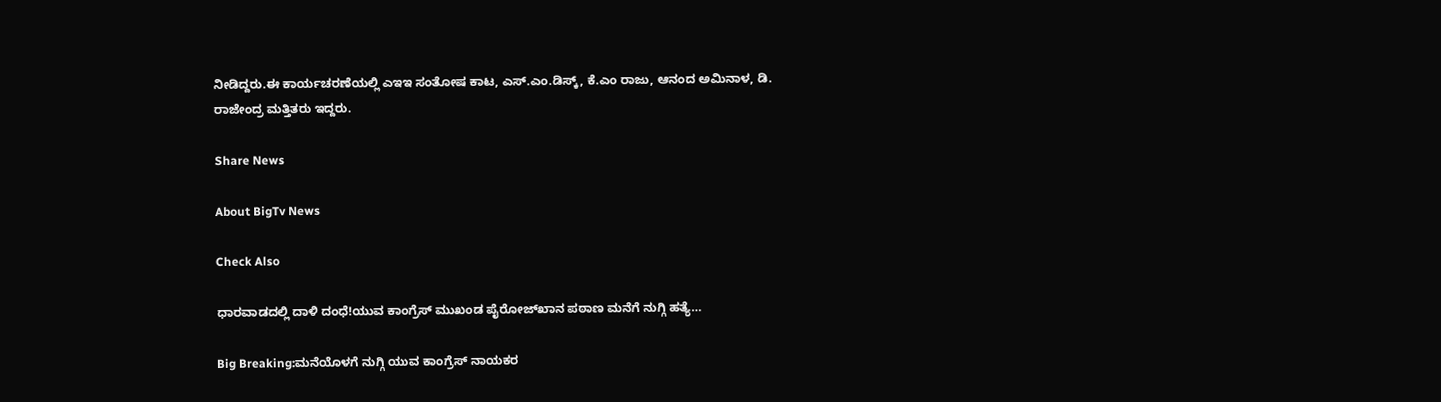ನೀಡಿದ್ದರು.ಈ ಕಾರ್ಯಚರಣೆಯಲ್ಲಿ ಎಇಇ ಸಂತೋಷ ಕಾಟ, ಎಸ್.ಎಂ.ಡಿಸ್ಕ್, ಕೆ.ಎಂ ರಾಜು, ಆನಂದ ಅಮಿನಾಳ, ಡಿ. ರಾಜೇಂದ್ರ ಮತ್ತಿತರು ಇದ್ದರು.

Share News

About BigTv News

Check Also

ಧಾರವಾಡದಲ್ಲಿ ದಾಳಿ ದಂಧೆ!ಯುವ ಕಾಂಗ್ರೆಸ್ ಮುಖಂಡ ಪೈರೋಜ್‌ಖಾನ ಪಠಾಣ ಮನೆಗೆ ನುಗ್ಗಿ ಹತ್ಯೆ…

Big Breaking:ಮನೆಯೊಳಗೆ ನುಗ್ಗಿ ಯುವ ಕಾಂಗ್ರೆಸ್ ನಾಯಕರ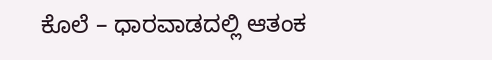ಕೊಲೆ – ಧಾರವಾಡದಲ್ಲಿ ಆತಂಕ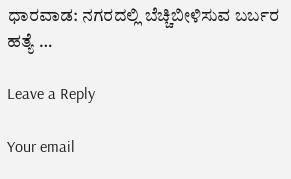ಧಾರವಾಡ: ನಗರದಲ್ಲಿ ಬೆಚ್ಚಿಬೀಳಿಸುವ ಬರ್ಬರ ಹತ್ಯೆ …

Leave a Reply

Your email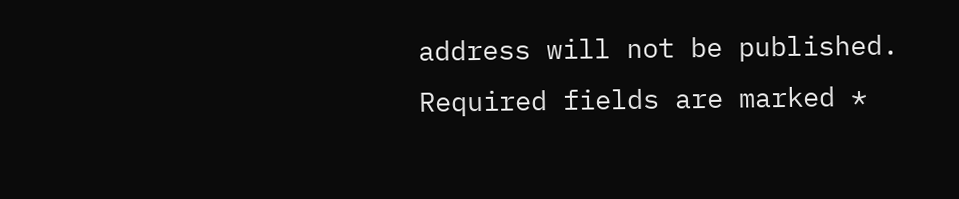address will not be published. Required fields are marked *